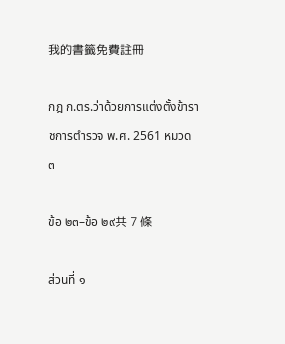我的書籤免費註冊

กฎ ก.ตร.ว่าด้วยการแต่งตั้งข้าราชการตำรวจ พ.ศ. 2561 หมวด ๓

ข้อ ๒๓–ข้อ ๒๙共 7 條

ส่วนที่ ๑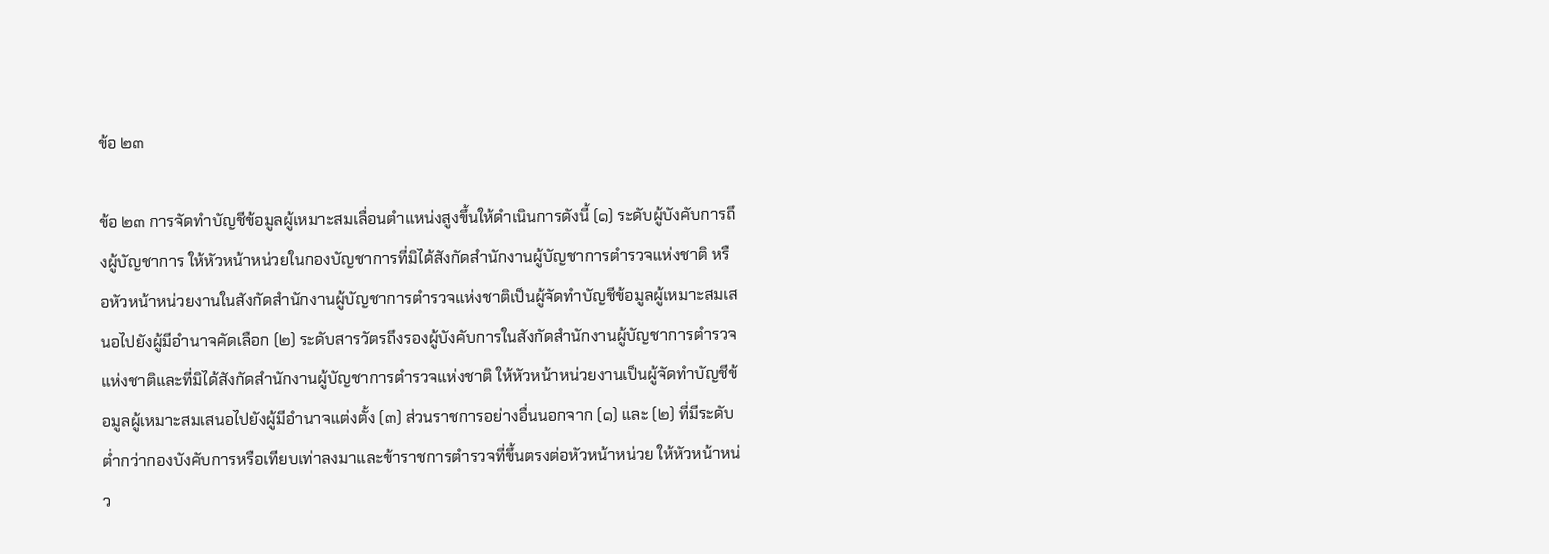ข้อ ๒๓

ข้อ ๒๓ การจัดทำบัญชีข้อมูลผู้เหมาะสมเลื่อนตำแหน่งสูงขึ้นให้ดำเนินการดังนี้ (๑) ระดับผู้บังคับการถึงผู้บัญชาการ ให้หัวหน้าหน่วยในกองบัญชาการที่มิได้สังกัดสำนักงานผู้บัญชาการตำรวจแห่งชาติ หรือหัวหน้าหน่วยงานในสังกัดสำนักงานผู้บัญชาการตำรวจแห่งชาติเป็นผู้จัดทำบัญชีข้อมูลผู้เหมาะสมเสนอไปยังผู้มีอำนาจคัดเลือก (๒) ระดับสารวัตรถึงรองผู้บังคับการในสังกัดสำนักงานผู้บัญชาการตำรวจแห่งชาติและที่มิได้สังกัดสำนักงานผู้บัญชาการตำรวจแห่งชาติ ให้หัวหน้าหน่วยงานเป็นผู้จัดทำบัญชีข้อมูลผู้เหมาะสมเสนอไปยังผู้มีอำนาจแต่งตั้ง (๓) ส่วนราชการอย่างอื่นนอกจาก (๑) และ (๒) ที่มีระดับต่ำกว่ากองบังคับการหรือเทียบเท่าลงมาและข้าราชการตำรวจที่ขึ้นตรงต่อหัวหน้าหน่วย ให้หัวหน้าหน่ว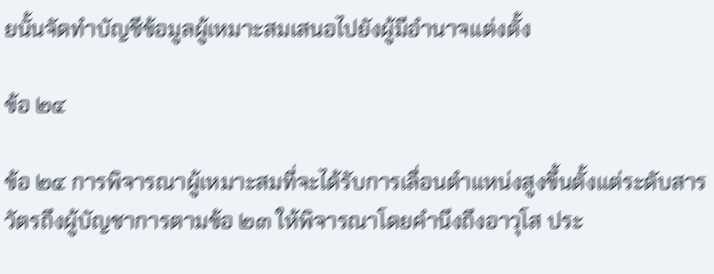ยนั้นจัดทำบัญชีข้อมูลผู้เหมาะสมเสนอไปยังผู้มีอำนาจแต่งตั้ง

ข้อ ๒๔

ข้อ ๒๔ การพิจารณาผู้เหมาะสมที่จะได้รับการเลื่อนตำแหน่งสูงขึ้นตั้งแต่ระดับสารวัตรถึงผู้บัญชาการตามข้อ ๒๓ ให้พิจารณาโดยคำนึงถึงอาวุโส ประ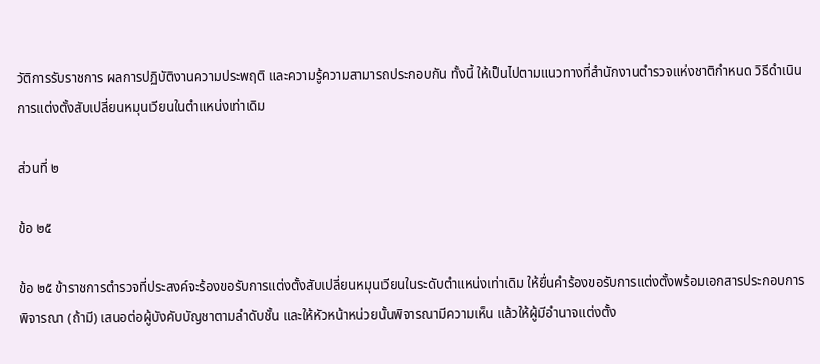วัติการรับราชการ ผลการปฏิบัติงานความประพฤติ และความรู้ความสามารถประกอบกัน ทั้งนี้ ให้เป็นไปตามแนวทางที่สำนักงานตำรวจแห่งชาติกำหนด วิธีดำเนินการแต่งตั้งสับเปลี่ยนหมุนเวียนในตำแหน่งเท่าเดิม

ส่วนที่ ๒

ข้อ ๒๕

ข้อ ๒๕ ข้าราชการตำรวจที่ประสงค์จะร้องขอรับการแต่งตั้งสับเปลี่ยนหมุนเวียนในระดับตำแหน่งเท่าเดิม ให้ยื่นคำร้องขอรับการแต่งตั้งพร้อมเอกสารประกอบการพิจารณา (ถ้ามี) เสนอต่อผู้บังคับบัญชาตามลำดับชั้น และให้หัวหน้าหน่วยนั้นพิจารณามีความเห็น แล้วให้ผู้มีอำนาจแต่งตั้ง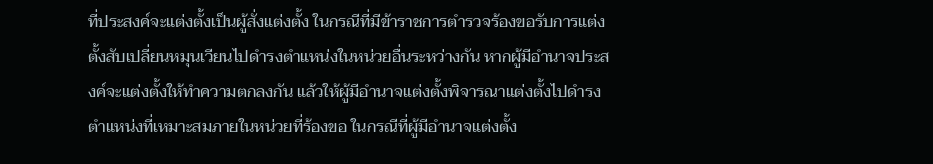ที่ประสงค์จะแต่งตั้งเป็นผู้สั่งแต่งตั้ง ในกรณีที่มีข้าราชการตำรวจร้องขอรับการแต่งตั้งสับเปลี่ยนหมุนเวียนไปดำรงตำแหน่งในหน่วยอื่นระหว่างกัน หากผู้มีอำนาจประสงค์จะแต่งตั้งให้ทำความตกลงกัน แล้วให้ผู้มีอำนาจแต่งตั้งพิจารณาแต่งตั้งไปดำรงตำแหน่งที่เหมาะสมภายในหน่วยที่ร้องขอ ในกรณีที่ผู้มีอำนาจแต่งตั้ง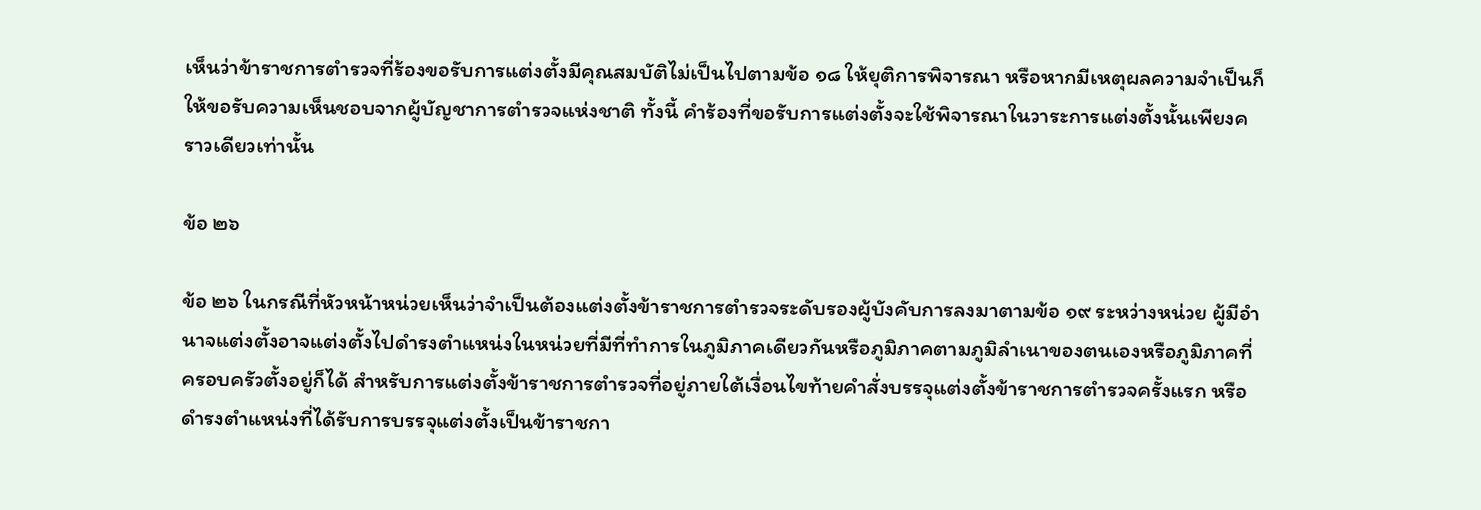เห็นว่าข้าราชการตำรวจที่ร้องขอรับการแต่งตั้งมีคุณสมบัติไม่เป็นไปตามข้อ ๑๘ ให้ยุติการพิจารณา หรือหากมีเหตุผลความจำเป็นก็ให้ขอรับความเห็นชอบจากผู้บัญชาการตำรวจแห่งชาติ ทั้งนี้ คำร้องที่ขอรับการแต่งตั้งจะใช้พิจารณาในวาระการแต่งตั้งนั้นเพียงคราวเดียวเท่านั้น

ข้อ ๒๖

ข้อ ๒๖ ในกรณีที่หัวหน้าหน่วยเห็นว่าจำเป็นต้องแต่งตั้งข้าราชการตำรวจระดับรองผู้บังคับการลงมาตามข้อ ๑๙ ระหว่างหน่วย ผู้มีอำนาจแต่งตั้งอาจแต่งตั้งไปดำรงตำแหน่งในหน่วยที่มีที่ทำการในภูมิภาคเดียวกันหรือภูมิภาคตามภูมิลำเนาของตนเองหรือภูมิภาคที่ครอบครัวตั้งอยู่ก็ได้ สำหรับการแต่งตั้งข้าราชการตำรวจที่อยู่ภายใต้เงื่อนไขท้ายคำสั่งบรรจุแต่งตั้งข้าราชการตำรวจครั้งแรก หรือดำรงตำแหน่งที่ได้รับการบรรจุแต่งตั้งเป็นข้าราชกา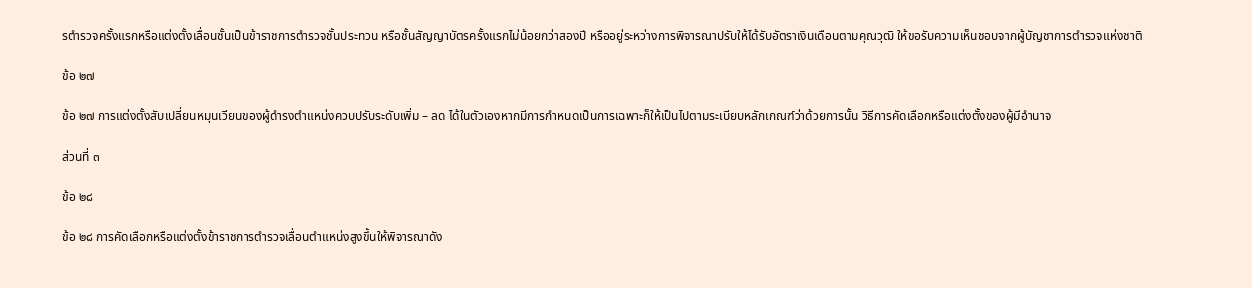รตำรวจครั้งแรกหรือแต่งตั้งเลื่อนชั้นเป็นข้าราชการตำรวจชั้นประทวน หรือชั้นสัญญาบัตรครั้งแรกไม่น้อยกว่าสองปี หรืออยู่ระหว่างการพิจารณาปรับให้ได้รับอัตราเงินเดือนตามคุณวุฒิ ให้ขอรับความเห็นชอบจากผู้บัญชาการตำรวจแห่งชาติ

ข้อ ๒๗

ข้อ ๒๗ การแต่งตั้งสับเปลี่ยนหมุนเวียนของผู้ดำรงตำแหน่งควบปรับระดับเพิ่ม – ลด ได้ในตัวเองหากมีการกำหนดเป็นการเฉพาะก็ให้เป็นไปตามระเบียบหลักเกณฑ์ว่าด้วยการนั้น วิธีการคัดเลือกหรือแต่งตั้งของผู้มีอำนาจ

ส่วนที่ ๓

ข้อ ๒๘

ข้อ ๒๘ การคัดเลือกหรือแต่งตั้งข้าราชการตำรวจเลื่อนตำแหน่งสูงขึ้นให้พิจารณาดัง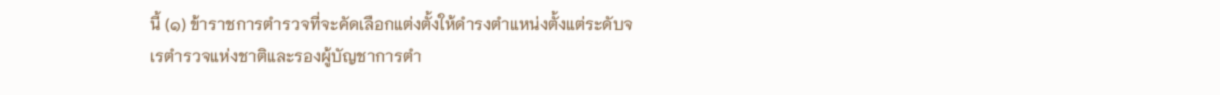นี้ (๑) ข้าราชการตำรวจที่จะคัดเลือกแต่งตั้งให้ดำรงตำแหน่งตั้งแต่ระดับจเรตำรวจแห่งชาติและรองผู้บัญชาการตำ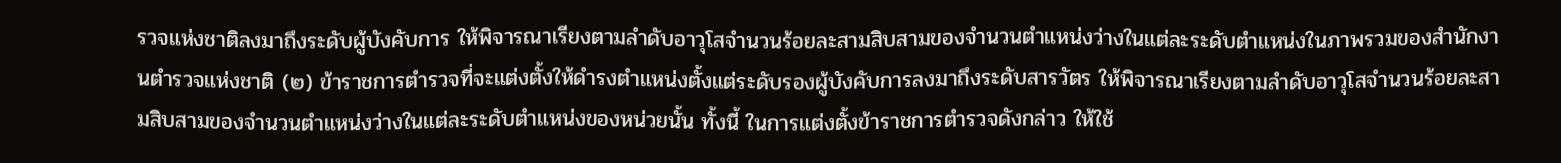รวจแห่งชาติลงมาถึงระดับผู้บังคับการ ให้พิจารณาเรียงตามลำดับอาวุโสจำนวนร้อยละสามสิบสามของจำนวนตำแหน่งว่างในแต่ละระดับตำแหน่งในภาพรวมของสำนักงานตำรวจแห่งชาติ (๒) ข้าราชการตำรวจที่จะแต่งตั้งให้ดำรงตำแหน่งตั้งแต่ระดับรองผู้บังคับการลงมาถึงระดับสารวัตร ให้พิจารณาเรียงตามลำดับอาวุโสจำนวนร้อยละสามสิบสามของจำนวนตำแหน่งว่างในแต่ละระดับตำแหน่งของหน่วยนั้น ทั้งนี้ ในการแต่งตั้งข้าราชการตำรวจดังกล่าว ให้ใช้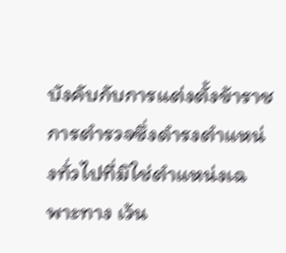บังคับกับการแต่งตั้งข้าราชการตำรวจซึ่งดำรงตำแหน่งทั่วไปที่มิใช่ตำแหน่งเฉพาะทาง เว้น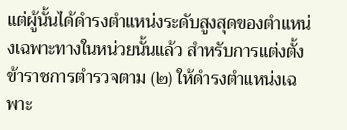แต่ผู้นั้นได้ดำรงตำแหน่งระดับสูงสุดของตำแหน่งเฉพาะทางในหน่วยนั้นแล้ว สำหรับการแต่งตั้งข้าราชการตำรวจตาม (๒) ให้ดำรงตำแหน่งเฉพาะ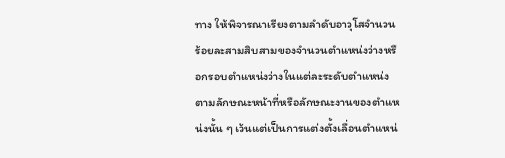ทาง ให้พิจารณาเรียงตามลำดับอาวุโสจำนวนร้อยละสามสิบสามของจำนวนตำแหน่งว่างหรือกรอบตำแหน่งว่างในแต่ละระดับตำแหน่งตามลักษณะหน้าที่หรือลักษณะงานของตำแหน่งนั้น ๆ เว้นแต่เป็นการแต่งตั้งเลื่อนตำแหน่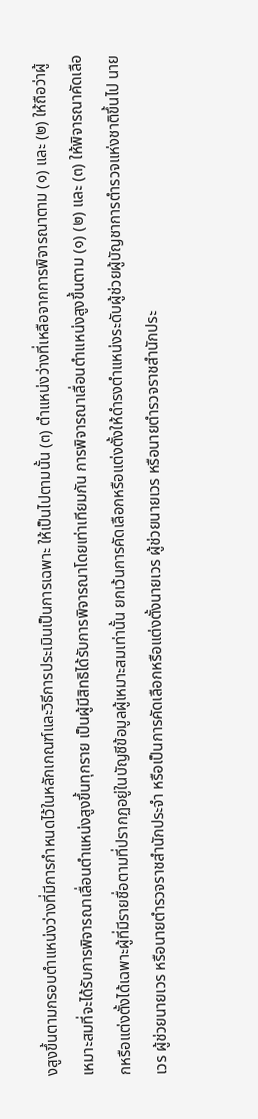งสูงขึ้นตามกรอบตำแหน่งว่างที่มีการกำหนดไว้ในหลักเกณฑ์และวิธีการประเมินเป็นการเฉพาะ ให้เป็นไปตามนั้น (๓) ตำแหน่งว่างที่เหลือจากการพิจารณาตาม (๑) และ (๒) ให้ถือว่าผู้เหมาะสมที่จะได้รับการพิจารณาเลื่อนตำแหน่งสูงขึ้นทุกราย เป็นผู้มีสิทธิได้รับการพิจารณาโดยเท่าเทียมกัน การพิจารณาเลื่อนตำแหน่งสูงขึ้นตาม (๑) (๒) และ (๓) ให้พิจารณาคัดเลือกหรือแต่งตั้งได้เฉพาะผู้ที่มีรายชื่อตามที่ปรากฏอยู่ในบัญชีข้อมูลผู้เหมาะสมเท่านั้น ยกเว้นการคัดเลือกหรือแต่งตั้งให้ดำรงตำแหน่งระดับผู้ช่วยผู้บัญชาการตำรวจแห่งชาติขึ้นไป นายเวร ผู้ช่วยนายเวร หรือนายตำรวจราชสำนักประจำ หรือเป็นการคัดเลือกหรือแต่งตั้งนายเวร ผู้ช่วยนายเวร หรือนายตำรวจราชสำนักประ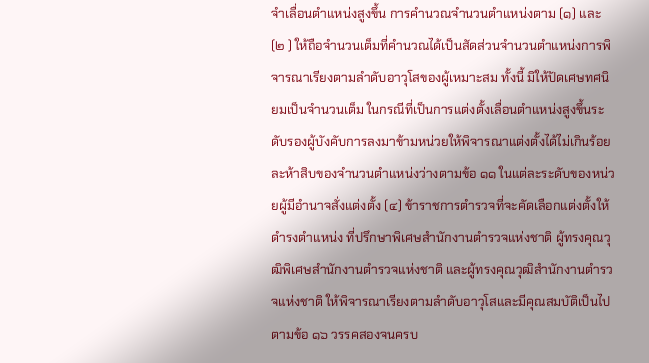จำเลื่อนตำแหน่งสูงขึ้น การคำนวณจำนวนตำแหน่งตาม (๑) และ (๒ ) ให้ถือจำนวนเต็มที่คำนวณได้เป็นสัดส่วนจำนวนตำแหน่งการพิจารณาเรียงตามลำดับอาวุโสของผู้เหมาะสม ทั้งนี้ มิให้ปัดเศษทศนิยมเป็นจำนวนเต็ม ในกรณีที่เป็นการแต่งตั้งเลื่อนตำแหน่งสูงขึ้นระดับรองผู้บังคับการลงมาข้ามหน่วยให้พิจารณาแต่งตั้งได้ไม่เกินร้อยละห้าสิบของจำนวนตำแหน่งว่างตามข้อ ๑๑ ในแต่ละระดับของหน่วยผู้มีอำนาจสั่งแต่งตั้ง (๔) ข้าราชการตำรวจที่จะคัดเลือกแต่งตั้งให้ดำรงตำแหน่ง ที่ปรึกษาพิเศษสำนักงานตำรวจแห่งชาติ ผู้ทรงคุณวุฒิพิเศษสำนักงานตำรวจแห่งชาติ และผู้ทรงคุณวุฒิสำนักงานตำรวจแห่งชาติ ให้พิจารณาเรียงตามลำดับอาวุโสและมีคุณสมบัติเป็นไปตามข้อ ๑๖ วรรคสองจนครบ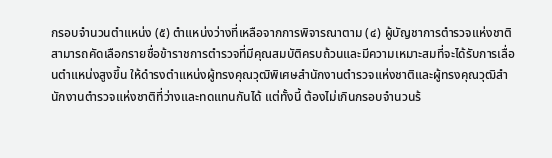กรอบจำนวนตำแหน่ง (๕) ตำแหน่งว่างที่เหลือจากการพิจารณาตาม (๔) ผู้บัญชาการตำรวจแห่งชาติสามารถคัดเลือกรายชื่อข้าราชการตำรวจที่มีคุณสมบัติครบถ้วนและมีความเหมาะสมที่จะได้รับการเลื่อนตำแหน่งสูงขึ้น ให้ดำรงตำแหน่งผู้ทรงคุณวุฒิพิเศษสำนักงานตำรวจแห่งชาติและผู้ทรงคุณวุฒิสำนักงานตำรวจแห่งชาติที่ว่างและทดแทนกันได้ แต่ทั้งนี้ ต้องไม่เกินกรอบจำนวนร้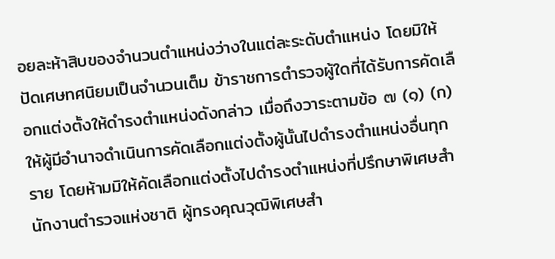อยละห้าสิบของจำนวนตำแหน่งว่างในแต่ละระดับตำแหน่ง โดยมิให้ปัดเศษทศนิยมเป็นจำนวนเต็ม ข้าราชการตำรวจผู้ใดที่ได้รับการคัดเลือกแต่งตั้งให้ดำรงตำแหน่งดังกล่าว เมื่อถึงวาระตามข้อ ๗ (๑) (ก) ให้ผู้มีอำนาจดำเนินการคัดเลือกแต่งตั้งผู้นั้นไปดำรงตำแหน่งอื่นทุกราย โดยห้ามมิให้คัดเลือกแต่งตั้งไปดำรงตำแหน่งที่ปรึกษาพิเศษสำนักงานตำรวจแห่งชาติ ผู้ทรงคุณวุฒิพิเศษสำ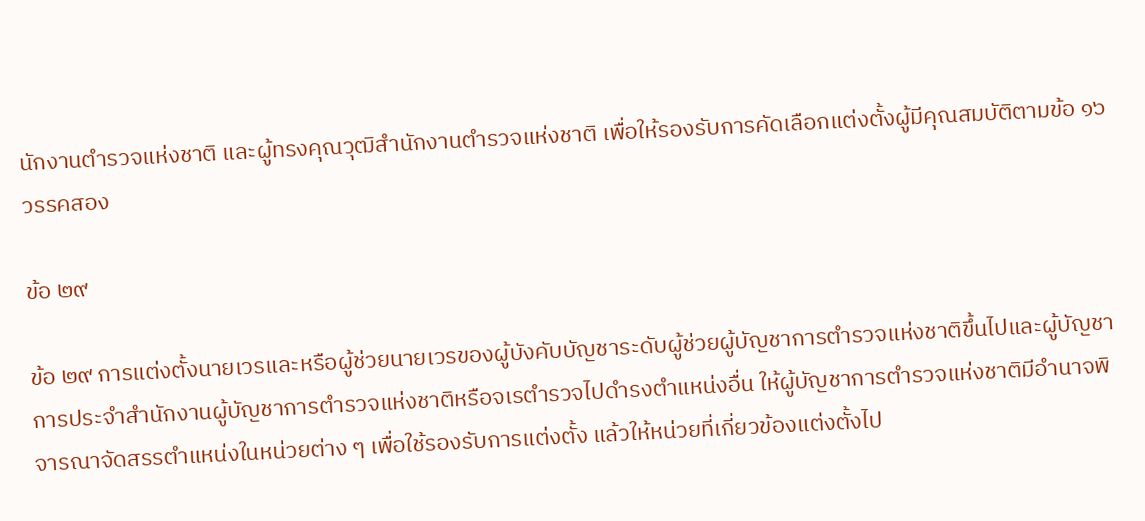นักงานตำรวจแห่งชาติ และผู้ทรงคุณวุฒิสำนักงานตำรวจแห่งชาติ เพื่อให้รองรับการคัดเลือกแต่งตั้งผู้มีคุณสมบัติตามข้อ ๑๖ วรรคสอง

ข้อ ๒๙

ข้อ ๒๙ การแต่งตั้งนายเวรและหรือผู้ช่วยนายเวรของผู้บังคับบัญชาระดับผู้ช่วยผู้บัญชาการตำรวจแห่งชาติขึ้นไปและผู้บัญชาการประจำสำนักงานผู้บัญชาการตำรวจแห่งชาติหรือจเรตำรวจไปดำรงตำแหน่งอื่น ให้ผู้บัญชาการตำรวจแห่งชาติมีอำนาจพิจารณาจัดสรรตำแหน่งในหน่วยต่าง ๆ เพื่อใช้รองรับการแต่งตั้ง แล้วให้หน่วยที่เกี่ยวข้องแต่งตั้งไป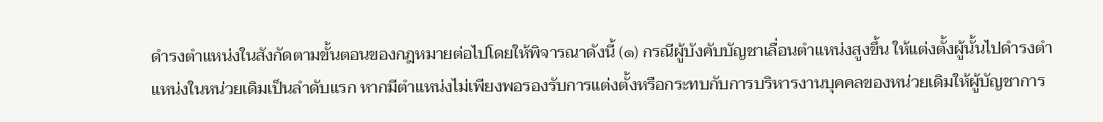ดำรงตำแหน่งในสังกัดตามขั้นตอนของกฎหมายต่อไปโดยให้พิจารณาดังนี้ (๑) กรณีผู้บังคับบัญชาเลื่อนตำแหน่งสูงขึ้น ให้แต่งตั้งผู้นั้นไปดำรงตำแหน่งในหน่วยเดิมเป็นลำดับแรก หากมีตำแหน่งไม่เพียงพอรองรับการแต่งตั้งหรือกระทบกับการบริหารงานบุคคลของหน่วยเดิมให้ผู้บัญชาการ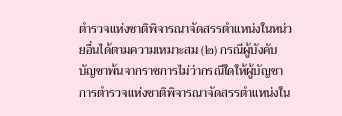ตำรวจแห่งชาติพิจารณาจัดสรรตำแหน่งในหน่วยอื่นได้ตามความเหมาะสม (๒) กรณีผู้บังคับบัญชาพ้นจากราชการไม่ว่ากรณีใดให้ผู้บัญชาการตำรวจแห่งชาติพิจารณาจัดสรรตำแหน่งใน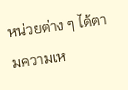หน่วยต่าง ๆ ได้ตามความเห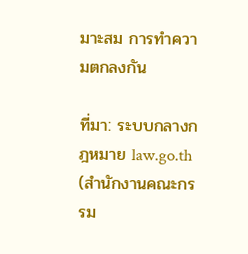มาะสม การทำความตกลงกัน

ที่มา: ระบบกลางกฎหมาย law.go.th (สำนักงานคณะกรรม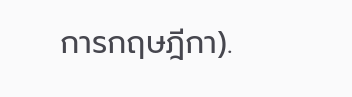การกฤษฎีกา).